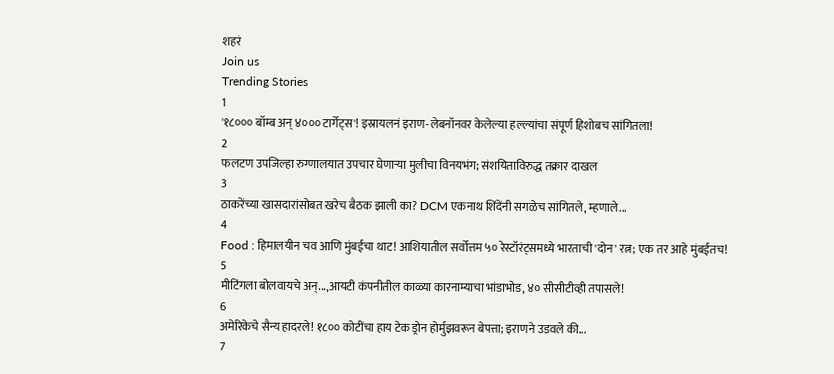शहरं
Join us
Trending Stories
1
'१८००० बॉम्ब अन् ४००० टार्गेट्स'! इस्रायलनं इराण-लेबनॉनवर केलेल्या हल्ल्यांचा संपूर्ण हिशोबच सांगितला!
2
फलटण उपजिल्हा रुग्णालयात उपचार घेणाऱ्या मुलीचा विनयभंग; संशयिताविरुद्ध तक्रार दाखल
3
ठाकरेंच्या खासदारांसोबत खरेच बैठक झाली का? DCM एकनाथ शिंदेंनी सगळेच सांगितले, म्हणाले...
4
Food : हिमालयीन चव आणि मुंबईचा थाट! आशियातील सर्वोत्तम ५० रेस्टॉरंट्समध्ये भारताची 'दोन' रत्न; एक तर आहे मुंबईतच!
5
मीटिंगला बोलवायचे अन्...,आयटी कंपनीतील काळ्या कारनाम्याचा भांडाभोड, ४० सीसीटीव्ही तपासले!
6
अमेरिकेचे सैन्य हादरले! १८०० कोटींचा हाय टेक ड्रोन होर्मुझवरून बेपत्ता; इराणने उडवले की...
7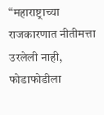“महाराष्ट्राच्या राजकारणात नीतीमत्ता उरलेली नाही, फोडाफोडीला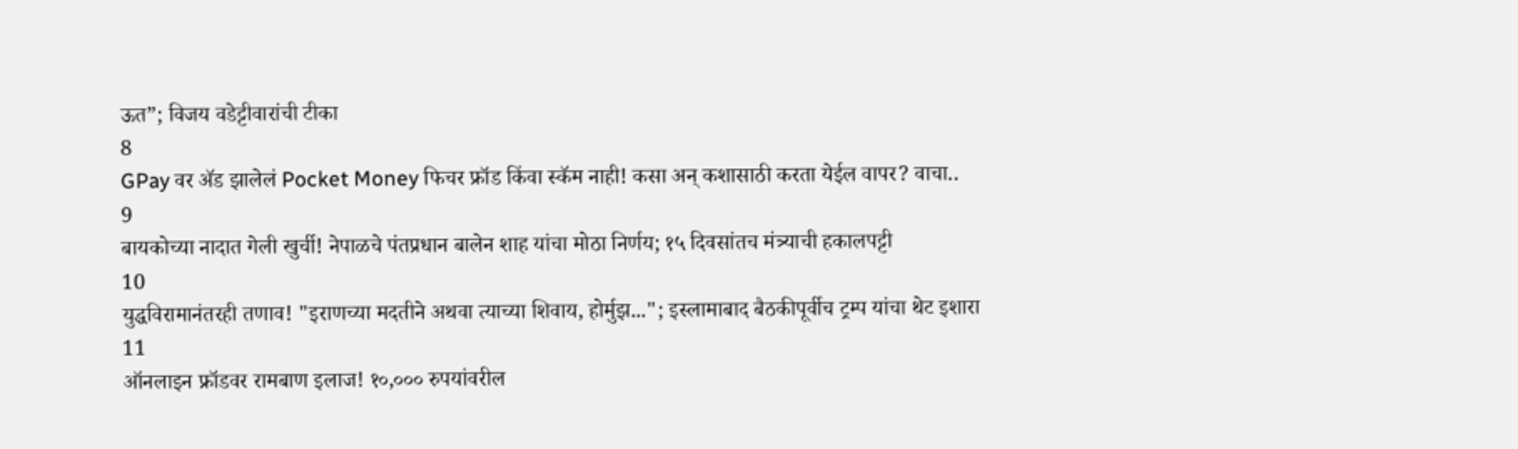ऊत”; विजय वडेट्टीवारांची टीका
8
GPay वर ॲड झालेलं Pocket Money फिचर फ्रॉड किंवा स्कॅम नाही! कसा अन् कशासाठी करता येईल वापर? वाचा..
9
बायकोच्या नादात गेली खुर्ची! नेपाळचे पंतप्रधान बालेन शाह यांचा मोठा निर्णय; १५ दिवसांतच मंत्र्याची हकालपट्टी
10
युद्धविरामानंतरही तणाव! "इराणच्या मदतीने अथवा त्याच्या शिवाय, होर्मुझ..."; इस्लामाबाद बैठकीपूर्वीच ट्रम्प यांचा थेट इशारा
11
ऑनलाइन फ्रॉडवर रामबाण इलाज! १०,००० रुपयांवरील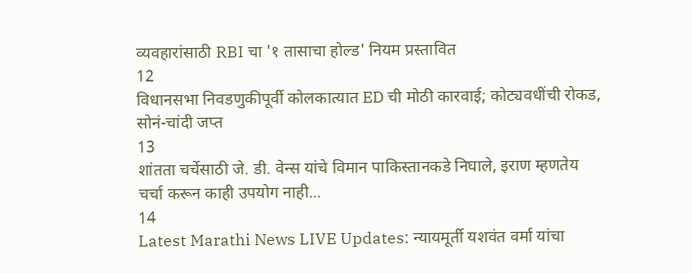व्यवहारांसाठी RBI चा '१ तासाचा होल्ड' नियम प्रस्तावित
12
विधानसभा निवडणुकीपूर्वी कोलकात्यात ED ची मोठी कारवाई; कोट्यवधींची रोकड, सोनं-चांदी जप्त
13
शांतता चर्चेसाठी जे. डी. वेन्स यांचे विमान पाकिस्तानकडे निघाले, इराण म्हणतेय चर्चा करून काही उपयोग नाही...
14
Latest Marathi News LIVE Updates: न्यायमूर्ती यशवंत वर्मा यांचा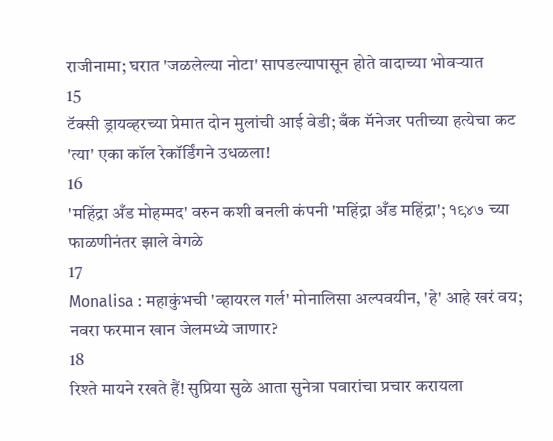राजीनामा; घरात 'जळलेल्या नोटा' सापडल्यापासून होते वादाच्या भोवऱ्यात
15
टॅक्सी ड्रायव्हरच्या प्रेमात दोन मुलांची आई वेडी; बँक मॅनेजर पतीच्या हत्येचा कट 'त्या' एका कॉल रेकॉर्डिंगने उधळला!
16
'महिंद्रा अँड मोहम्मद' वरुन कशी बनली कंपनी 'महिंद्रा अँड महिंद्रा'; १९४७ च्या फाळणीनंतर झाले वेगळे
17
Monalisa : महाकुंभची 'व्हायरल गर्ल' मोनालिसा अल्पवयीन, 'हे' आहे खरं वय; नवरा फरमान खान जेलमध्ये जाणार?
18
रिश्ते मायने रखते हैं! सुप्रिया सुळे आता सुनेत्रा पवारांचा प्रचार करायला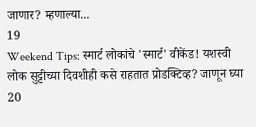जाणार? म्हणाल्या...
19
Weekend Tips: स्मार्ट लोकांचे 'स्मार्ट' वीकेंड! यशस्वी लोक सुट्टीच्या दिवशीही कसे राहतात प्रोडक्टिव्ह? जाणून घ्या
20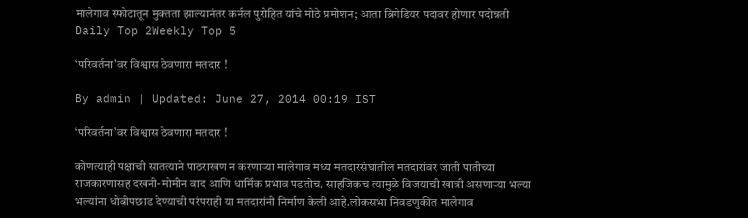मालेगाव स्फोटातून मुक्तता झाल्यानंतर कर्नल पुरोहित यांचे मोठे प्रमोशन; आता ब्रिगेडियर पदावर होणार पदोन्नती
Daily Top 2Weekly Top 5

‘परिवर्तना’वर विश्वास ठेवणारा मतदार !

By admin | Updated: June 27, 2014 00:19 IST

‘परिवर्तना’वर विश्वास ठेवणारा मतदार !

कोणत्याही पक्षाची सातत्याने पाठराखण न करणाऱ्या मालेगाव मध्य मतदारसंघातील मतदारांवर जाती पातीच्या राजकारणासह दखनी-मोमीन वाद आणि धार्मिक प्रभाव पडतोच. साहजिकच त्यामुळे विजयाची खात्री असणाऱ्या भल्या भल्यांना धोबीपछाड देण्याची परंपराही या मतदारांनी निर्माण केली आहे.लोकसभा निवडणुकीत मालेगाव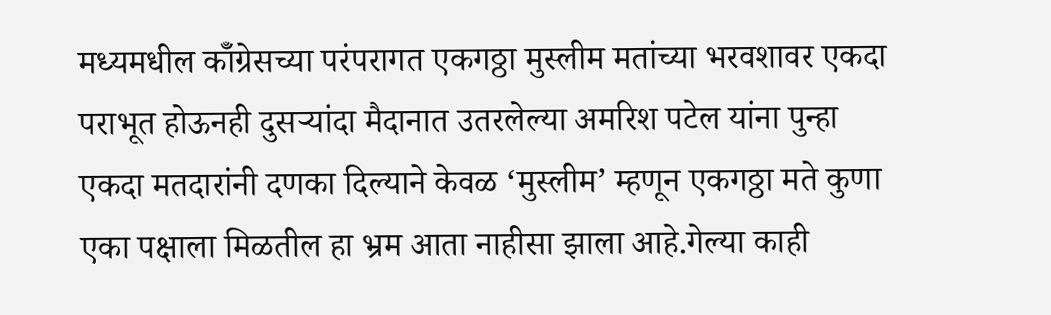मध्यमधील कॉँग्रेसच्या परंपरागत एकगठ्ठा मुस्लीम मतांच्या भरवशावर एकदा पराभूत होऊनही दुसऱ्यांदा मैदानात उतरलेल्या अमरिश पटेल यांना पुन्हा एकदा मतदारांनी दणका दिल्याने केवळ ‘मुस्लीम’ म्हणून एकगठ्ठा मते कुणा एका पक्षाला मिळतील हा भ्रम आता नाहीसा झाला आहे.गेल्या काही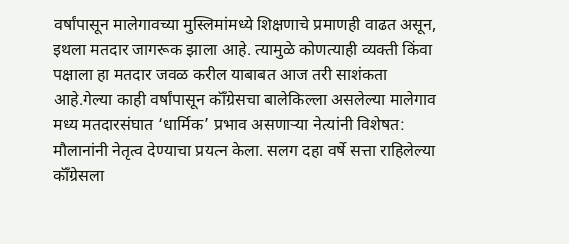वर्षांपासून मालेगावच्या मुस्लिमांमध्ये शिक्षणाचे प्रमाणही वाढत असून, इथला मतदार जागरूक झाला आहे. त्यामुळे कोणत्याही व्यक्ती किंवा पक्षाला हा मतदार जवळ करील याबाबत आज तरी साशंकता आहे.गेल्या काही वर्षांपासून कॉँग्रेसचा बालेकिल्ला असलेल्या मालेगाव मध्य मतदारसंघात ‘धार्मिक’ प्रभाव असणाऱ्या नेत्यांनी विशेषत: मौलानांनी नेतृत्व देण्याचा प्रयत्न केला. सलग दहा वर्षे सत्ता राहिलेल्या कॉँग्रेसला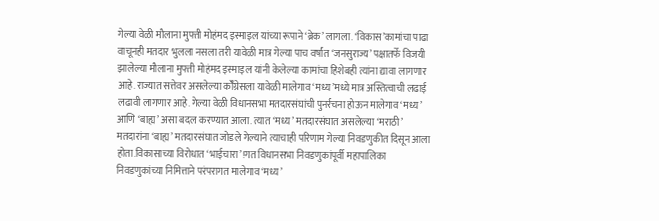गेल्या वेळी मौलाना मुफ्ती मोहंमद इस्माइल यांच्या रूपाने ‘ब्रेक’ लागला. ‘विकास’कामांचा पाढा वाचूनही मतदार भुलला नसला तरी यावेळी मात्र गेल्या पाच वर्षांत ‘जनसुराज्य’ पक्षातर्फे विजयी झालेल्या मौलाना मुफ्ती मोहंमद इस्माइल यांनी केलेल्या कामांचा हिशेबही त्यांना द्यावा लागणार आहे. राज्यात सत्तेवर असलेल्या कॉँग्रेसला यावेळी मालेगाव ‘मध्य’मध्ये मात्र अस्तित्वाची लढाई लढावी लागणार आहे. गेल्या वेळी विधानसभा मतदारसंघांची पुनर्रचना होऊन मालेगाव ‘मध्य’ आणि ‘बाह्य’ असा बदल करण्यात आला. त्यात ‘मध्य’ मतदारसंघात असलेल्या ‘मराठी’ मतदारांना ‘बाह्य’ मतदारसंघात जोडले गेल्याने त्याचाही परिणाम गेल्या निवडणुकीत दिसून आला होता.विकासाच्या विरोधात ‘भाईचारा’!गत विधानसभा निवडणुकांपूर्वी महापालिका निवडणुकांच्या निमित्ताने परंपरागत मालेगाव ‘मध्य’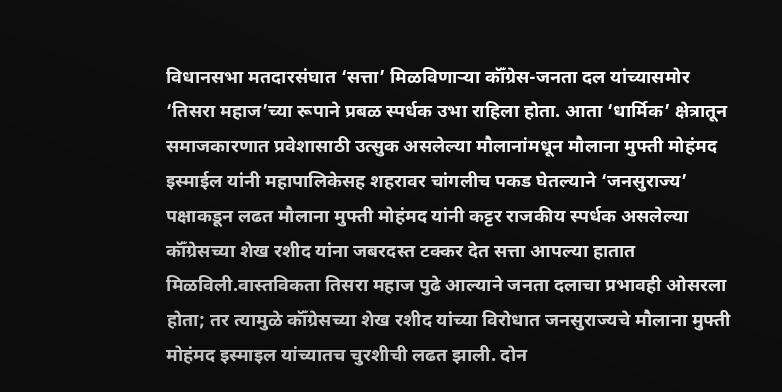विधानसभा मतदारसंघात ‘सत्ता’ मिळविणाऱ्या कॉँग्रेस-जनता दल यांच्यासमोर ‘तिसरा महाज’च्या रूपाने प्रबळ स्पर्धक उभा राहिला होता. आता ‘धार्मिक’ क्षेत्रातून समाजकारणात प्रवेशासाठी उत्सुक असलेल्या मौलानांमधून मौलाना मुफ्ती मोहंमद इस्माईल यांनी महापालिकेसह शहरावर चांगलीच पकड घेतल्याने ‘जनसुराज्य’ पक्षाकडून लढत मौलाना मुफ्ती मोहंमद यांनी कट्टर राजकीय स्पर्धक असलेल्या कॉँग्रेसच्या शेख रशीद यांना जबरदस्त टक्कर देत सत्ता आपल्या हातात मिळविली.वास्तविकता तिसरा महाज पुढे आल्याने जनता दलाचा प्रभावही ओसरला होता; तर त्यामुळे कॉँग्रेसच्या शेख रशीद यांच्या विरोधात जनसुराज्यचे मौलाना मुफ्ती मोहंमद इस्माइल यांच्यातच चुरशीची लढत झाली. दोन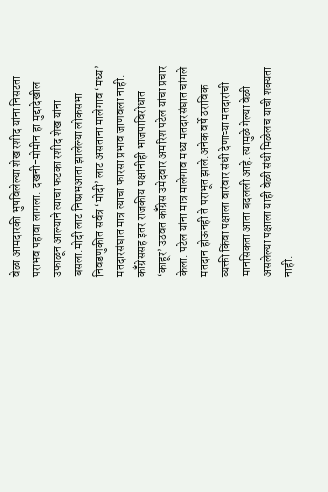वेळा आमदारकी भुषविलेल्या शेख रशीद यांना निसटता पराभव पहावा लागला. दखनी-मोमीन हा मुद्दादेखील उफाळून आल्याने त्याचा फटका रशीद शेख यांना बसला.मोदी लाट निष्प्रभआता झालेल्या लोकसभा निवडणुकीत सर्वत्र ‘मोदी’ लाट असताना मालेगाव ‘मध्य’ मतदारसंघात मात्र त्याचा फारसा प्रभाव जाणवला नाही. कॉँग्रेससह इतर राजकीय पक्षांनीही भाजपाविरोधात ‘काहूर’ उठवत कॉँग्रेस उमेदवार अमरिश पटेल यांचा प्रचार केला. पटेल यांना मात्र मालेगाव मध्य मतदारसंघात चांगले मतदान होऊनही ते पराभूत झाले.अनेक वर्षे ठराविक व्यक्ती किंवा पक्षाला वारंवार संधी देणाऱ्या मतदारांची मानसिकता आता बदलली आहे. त्यामुळे गेल्या वेळी असलेल्या पक्षाला याही वेळी संधी मिळेलच याची शक्यता नाही.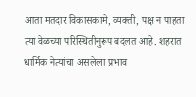आता मतदार विकासकामे, व्यक्ती, पक्ष न पाहता त्या वेळच्या परिस्थितीनुरूप बदलत आहे. शहरात धार्मिक नेत्यांचा असलेला प्रभाव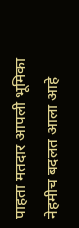पाहता मतदार आपली भूमिका नेहमीच बदलत आला आहे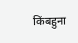किंबहुना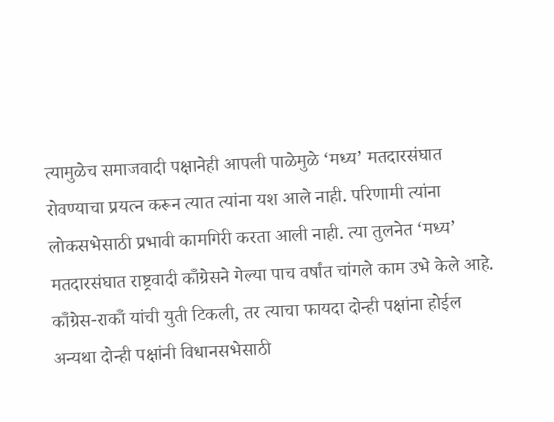त्यामुळेच समाजवादी पक्षानेही आपली पाळेमुळे ‘मध्य’ मतदारसंघात रोवण्याचा प्रयत्न करून त्यात त्यांना यश आले नाही. परिणामी त्यांना लोकसभेसाठी प्रभावी कामगिरी करता आली नाही. त्या तुलनेत ‘मध्य’ मतदारसंघात राष्ट्रवादी कॉँग्रेसने गेल्या पाच वर्षांत चांगले काम उभे केले आहे. कॉँग्रेस-राकॉँ यांची युती टिकली, तर त्याचा फायदा दोन्ही पक्षांना होईल अन्यथा दोन्ही पक्षांनी विधानसभेसाठी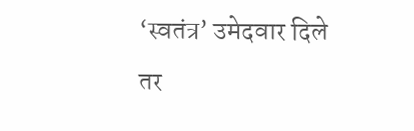‘स्वतंत्र’ उमेदवार दिले तर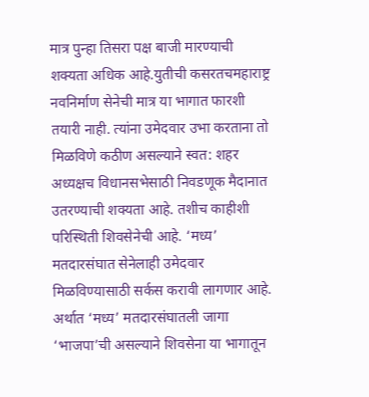मात्र पुन्हा तिसरा पक्ष बाजी मारण्याची शक्यता अधिक आहे.युतीची कसरतचमहाराष्ट्र नवनिर्माण सेनेची मात्र या भागात फारशी तयारी नाही. त्यांना उमेदवार उभा करताना तो मिळविणे कठीण असल्याने स्वत: शहर अध्यक्षच विधानसभेसाठी निवडणूक मैदानात उतरण्याची शक्यता आहे. तशीच काहीशी परिस्थिती शिवसेनेची आहे. ‘मध्य’ मतदारसंघात सेनेलाही उमेदवार मिळविण्यासाठी सर्कस करावी लागणार आहे. अर्थात ‘मध्य’ मतदारसंघातली जागा ‘भाजपा’ची असल्याने शिवसेना या भागातून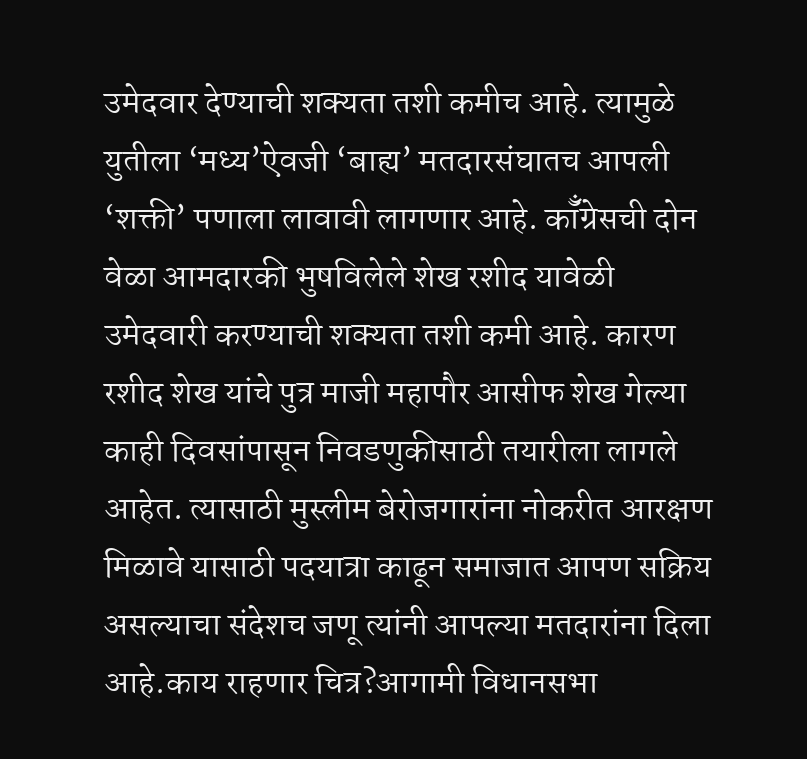उमेदवार देण्याची शक्यता तशी कमीच आहे. त्यामुळे युतीला ‘मध्य’ऐवजी ‘बाह्य’ मतदारसंघातच आपली ‘शक्ती’ पणाला लावावी लागणार आहे. कॉँग्रेसची दोन वेळा आमदारकी भुषविलेले शेख रशीद यावेळी उमेदवारी करण्याची शक्यता तशी कमी आहे. कारण रशीद शेख यांचे पुत्र माजी महापौर आसीफ शेख गेल्या काही दिवसांपासून निवडणुकीसाठी तयारीला लागले आहेत. त्यासाठी मुस्लीम बेरोजगारांना नोकरीत आरक्षण मिळावे यासाठी पदयात्रा काढून समाजात आपण सक्रिय असल्याचा संदेशच जणू त्यांनी आपल्या मतदारांना दिला आहे.काय राहणार चित्र?आगामी विधानसभा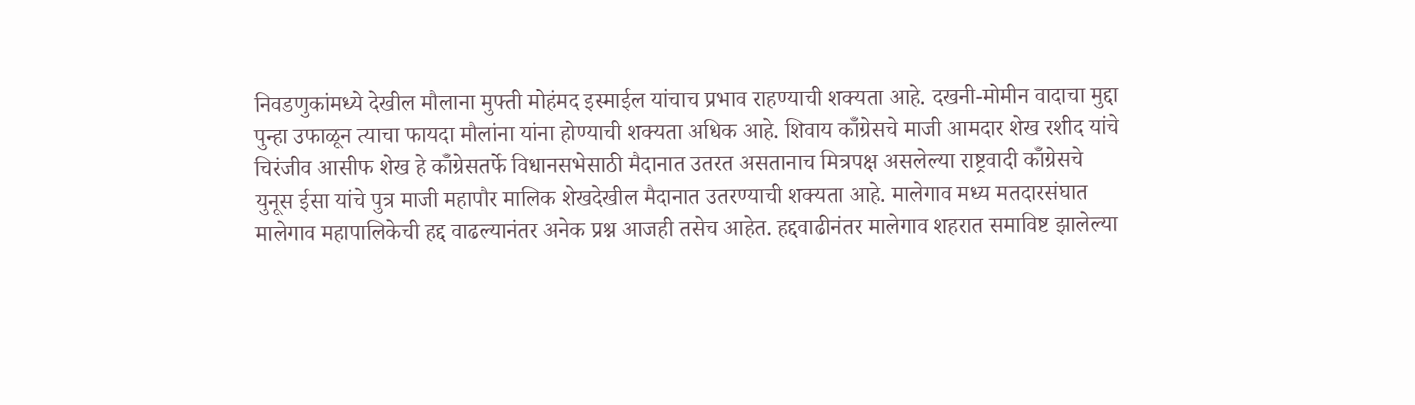निवडणुकांमध्ये देखील मौलाना मुफ्ती मोहंमद इस्माईल यांचाच प्रभाव राहण्याची शक्यता आहे. दखनी-मोमीन वादाचा मुद्दा पुन्हा उफाळून त्याचा फायदा मौलांना यांना होण्याची शक्यता अधिक आहे. शिवाय कॉँग्रेसचे माजी आमदार शेख रशीद यांचे चिरंजीव आसीफ शेख हे कॉँग्रेसतर्फे विधानसभेसाठी मैदानात उतरत असतानाच मित्रपक्ष असलेल्या राष्ट्रवादी कॉँग्रेसचे युनूस ईसा यांचे पुत्र माजी महापौर मालिक शेखदेखील मैदानात उतरण्याची शक्यता आहे. मालेगाव मध्य मतदारसंघात मालेगाव महापालिकेची हद्द वाढल्यानंतर अनेक प्रश्न आजही तसेच आहेत. हद्दवाढीनंतर मालेगाव शहरात समाविष्ट झालेल्या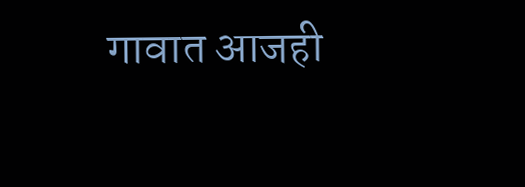गावात आजही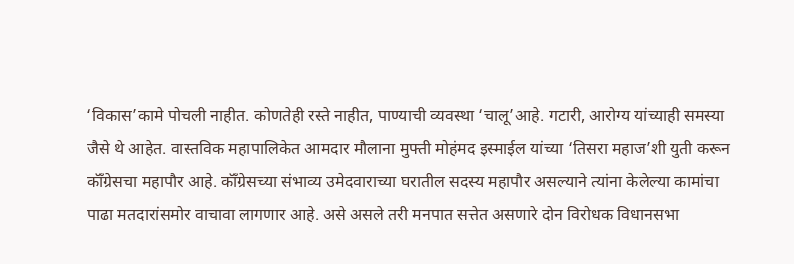‘विकास’कामे पोचली नाहीत. कोणतेही रस्ते नाहीत, पाण्याची व्यवस्था ‘चालू’आहे. गटारी, आरोग्य यांच्याही समस्या जैसे थे आहेत. वास्तविक महापालिकेत आमदार मौलाना मुफ्ती मोहंमद इस्माईल यांच्या ‘तिसरा महाज’शी युती करून कॉँग्रेसचा महापौर आहे. कॉँग्रेसच्या संभाव्य उमेदवाराच्या घरातील सदस्य महापौर असल्याने त्यांना केलेल्या कामांचा पाढा मतदारांसमोर वाचावा लागणार आहे. असे असले तरी मनपात सत्तेत असणारे दोन विरोधक विधानसभा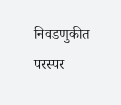निवडणुकीत परस्पर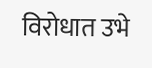विरोधात उभे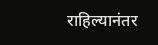राहिल्यानंतर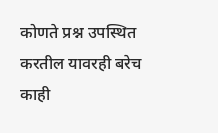कोणते प्रश्न उपस्थित करतील यावरही बरेच काही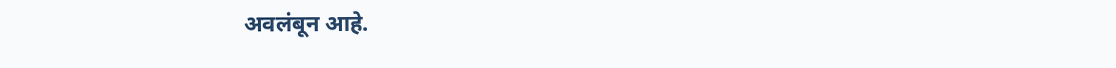अवलंबून आहे.